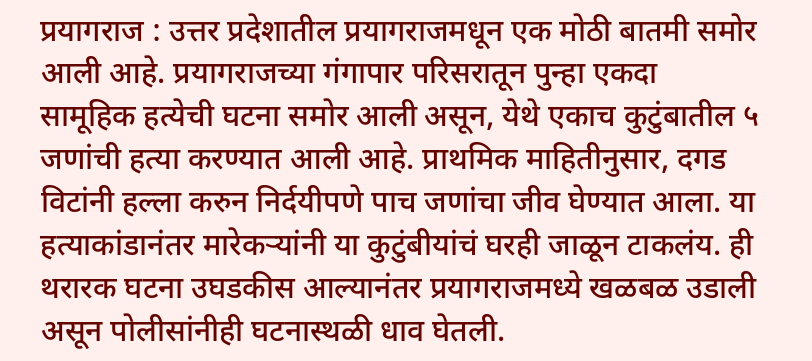प्रयागराज : उत्तर प्रदेशातील प्रयागराजमधून एक मोठी बातमी समोर आली आहे. प्रयागराजच्या गंगापार परिसरातून पुन्हा एकदा सामूहिक हत्येची घटना समोर आली असून, येथे एकाच कुटुंबातील ५ जणांची हत्या करण्यात आली आहे. प्राथमिक माहितीनुसार, दगड विटांनी हल्ला करुन निर्दयीपणे पाच जणांचा जीव घेण्यात आला. या हत्याकांडानंतर मारेकऱ्यांनी या कुटुंबीयांचं घरही जाळून टाकलंय. ही थरारक घटना उघडकीस आल्यानंतर प्रयागराजमध्ये खळबळ उडाली असून पोलीसांनीही घटनास्थळी धाव घेतली.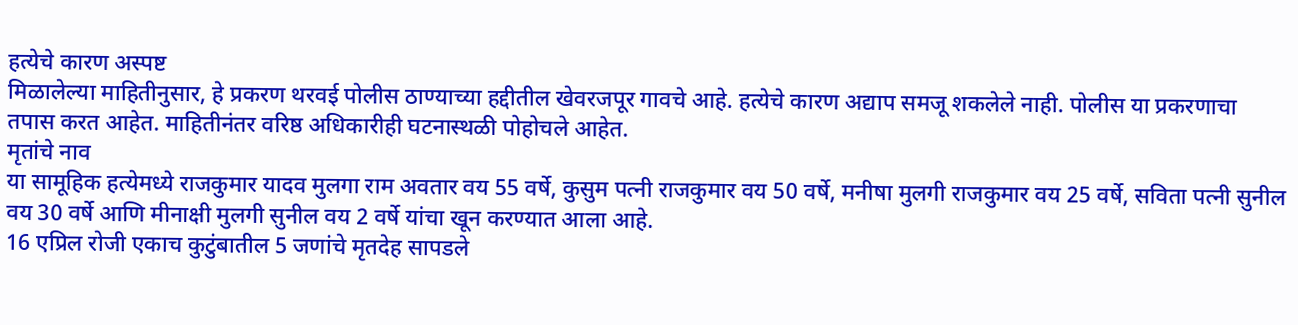हत्येचे कारण अस्पष्ट
मिळालेल्या माहितीनुसार, हे प्रकरण थरवई पोलीस ठाण्याच्या हद्दीतील खेवरजपूर गावचे आहे. हत्येचे कारण अद्याप समजू शकलेले नाही. पोलीस या प्रकरणाचा तपास करत आहेत. माहितीनंतर वरिष्ठ अधिकारीही घटनास्थळी पोहोचले आहेत.
मृतांचे नाव
या सामूहिक हत्येमध्ये राजकुमार यादव मुलगा राम अवतार वय 55 वर्षे, कुसुम पत्नी राजकुमार वय 50 वर्षे, मनीषा मुलगी राजकुमार वय 25 वर्षे, सविता पत्नी सुनील वय 30 वर्षे आणि मीनाक्षी मुलगी सुनील वय 2 वर्षे यांचा खून करण्यात आला आहे.
16 एप्रिल रोजी एकाच कुटुंबातील 5 जणांचे मृतदेह सापडले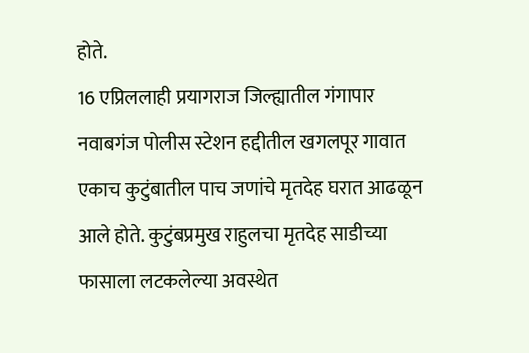होते.
16 एप्रिललाही प्रयागराज जिल्ह्यातील गंगापार नवाबगंज पोलीस स्टेशन हद्दीतील खगलपूर गावात एकाच कुटुंबातील पाच जणांचे मृतदेह घरात आढळून आले होते. कुटुंबप्रमुख राहुलचा मृतदेह साडीच्या फासाला लटकलेल्या अवस्थेत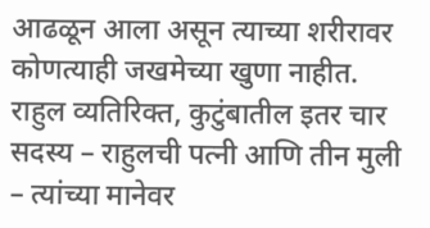आढळून आला असून त्याच्या शरीरावर कोणत्याही जखमेच्या खुणा नाहीत. राहुल व्यतिरिक्त, कुटुंबातील इतर चार सदस्य – राहुलची पत्नी आणि तीन मुली – त्यांच्या मानेवर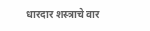धारदार शस्त्राचे वार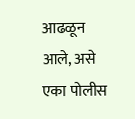आढळून आले, असे एका पोलीस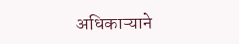अधिकाऱ्याने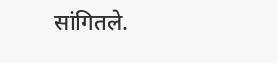सांगितले.